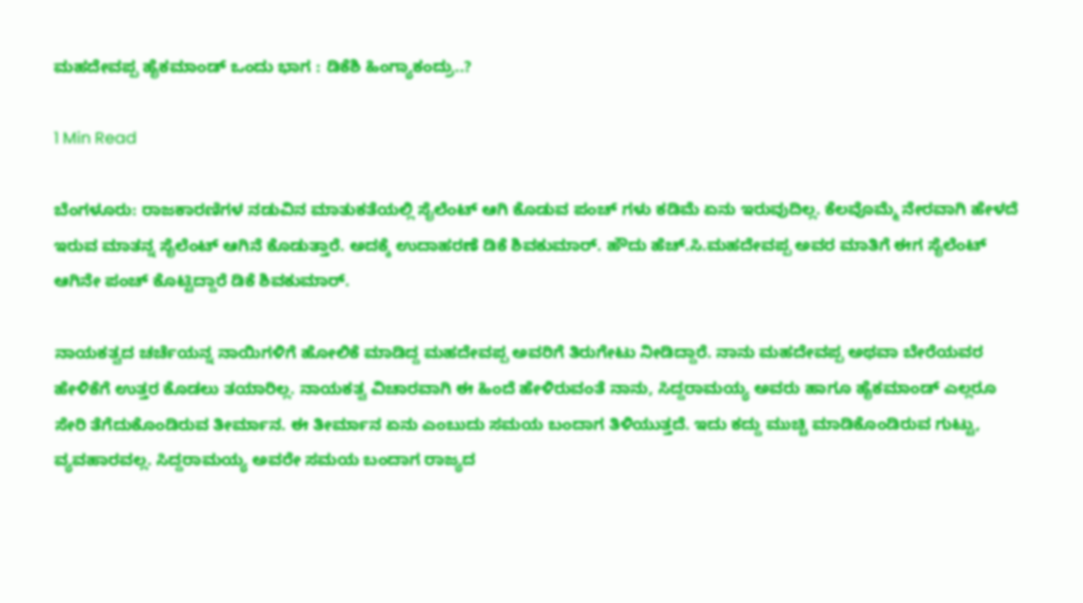ಮಹದೇವಪ್ಪ ಹೈಕಮಾಂಡ್ ಒಂದು ಭಾಗ : ಡಿಕೆಶಿ ಹಿಂಗ್ಯಾಕಂದ್ರು..?

1 Min Read

ಬೆಂಗಳೂರು: ರಾಜಕಾರಣಿಗಳ ನಡುವಿನ ಮಾತುಕತೆಯಲ್ಲಿ ಸೈಲೆಂಟ್ ಆಗಿ ಕೊಡುವ ಪಂಚ್ ಗಳು ಕಡಿಮೆ ಏನು ಇರುವುದಿಲ್ಲ. ಕೆಲವೊಮ್ಮೆ‌ ನೇರವಾಗಿ ಹೇಳದೆ ಇರುವ ಮಾತನ್ನ ಸೈಲೆಂಟ್ ಆಗಿನೆ ಕೊಡುತ್ತಾರೆ. ಅದಕ್ಕೆ ಉದಾಹರಣೆ ಡಿಕೆ ಶಿವಕುಮಾರ್. ಹೌದು ಹೆಚ್.ಸಿ.ಮಹದೇವಪ್ಪ ಅವರ ಮಾತಿಗೆ ಈಗ ಸೈಲೆಂಟ್ ಆಗಿನೇ ಪಂಚ್ ಕೊಟ್ಟಿದ್ದಾರೆ ಡಿಕೆ ಶಿವಕುಮಾರ್.

ನಾಯಕತ್ವದ ಚರ್ಚೆಯನ್ನ ನಾಯಿಗಳಿಗೆ ಹೋಲಿಕೆ ಮಾಡಿದ್ದ ಮಹದೇವಪ್ಪ ಅವರಿಗೆ ತಿರುಗೇಟು ನೀಡಿದ್ದಾರೆ. ನಾನು ಮಹದೇವಪ್ಪ ಅಥವಾ ಬೇರೆಯವರ ಹೇಳಿಕೆಗೆ ಉತ್ತರ ಕೊಡಲು ತಯಾರಿಲ್ಲ. ನಾಯಕತ್ವ ವಿಚಾರವಾಗಿ ಈ ಹಿಂದೆ ಹೇಳಿರುವಂತೆ ನಾನು, ಸಿದ್ದರಾಮಯ್ಯ ಅವರು ಹಾಗೂ ಹೈಕಮಾಂಡ್ ಎಲ್ಲರೂ ಸೇರಿ ತೆಗೆದುಕೊಂಡಿರುವ ತೀರ್ಮಾನ. ಈ ತೀರ್ಮಾನ ಏನು ಎಂಬುದು ಸಮಯ ಬಂದಾಗ ತಿಳಿಯುತ್ತದೆ. ಇದು ಕದ್ದು ಮುಚ್ಚಿ ಮಾಡಿಕೊಂಡಿರುವ ಗುಟ್ಟು, ವ್ಯವಹಾರವಲ್ಲ. ಸಿದ್ದರಾಮಯ್ಯ ಅವರೇ ಸಮಯ ಬಂದಾಗ ರಾಜ್ಯದ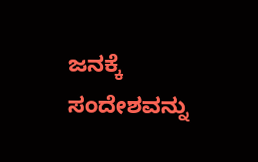ಜನಕ್ಕೆ ಸಂದೇಶವನ್ನು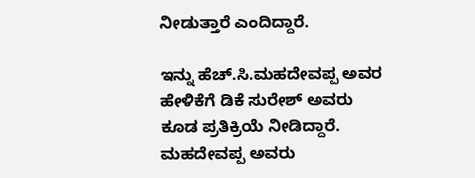ನೀಡುತ್ತಾರೆ ಎಂದಿದ್ದಾರೆ.

ಇನ್ನು ಹೆಚ್.ಸಿ.ಮಹದೇವಪ್ಪ ಅವರ ಹೇಳಿಕೆಗೆ ಡಿಕೆ ಸುರೇಶ್ ಅವರು ಕೂಡ ಪ್ರತಿಕ್ರಿಯೆ ನೀಡಿದ್ದಾರೆ. ಮಹದೇವಪ್ಪ ಅವರು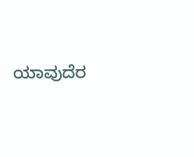ಯಾವುದೆರ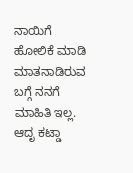ನಾಯಿಗೆ ಹೋಲಿಕೆ ಮಾಡಿ ಮಾತನಾಡಿರುವ ಬಗ್ಗೆ ನನಗೆ ಮಾಹಿತಿ ಇಲ್ಲ. ಆದೃ ಕಟ್ಡಾ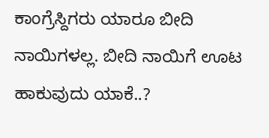ಕಾಂಗ್ರೆಸ್ದಿಗರು ಯಾರೂ ಬೀದಿ ನಾಯಿಗಳಲ್ಲ. ಬೀದಿ ನಾಯಿಗೆ ಊಟ ಹಾಕುವುದು ಯಾಕೆ..?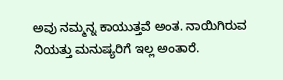ಅವು ನಮ್ಮನ್ನ ಕಾಯುತ್ತವೆ ಅಂತ. ನಾಯಿಗಿರುವ ನಿಯತ್ತು ಮನುಷ್ಯರಿಗೆ ಇಲ್ಲ ಅಂತಾರೆ.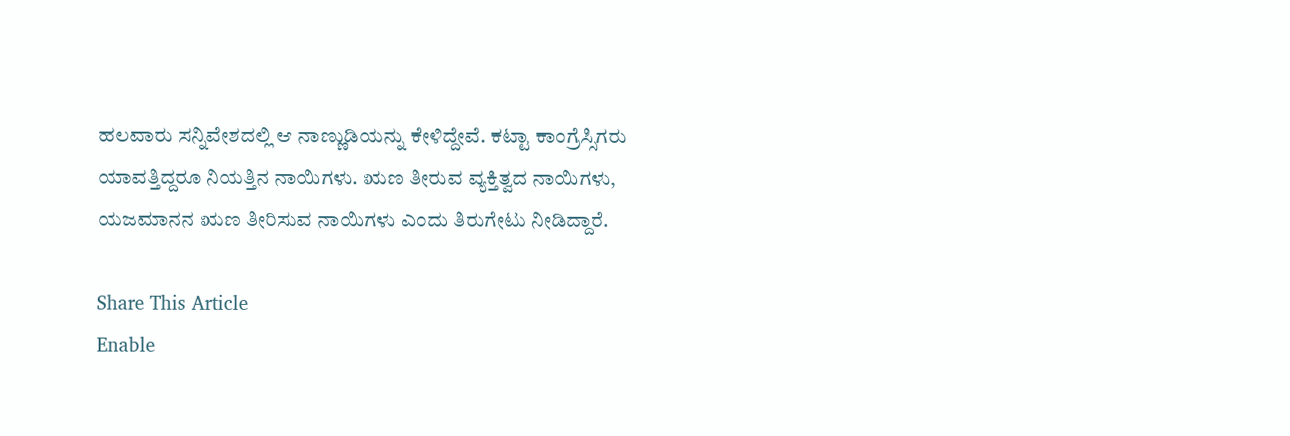ಹಲವಾರು ಸನ್ನಿವೇಶದಲ್ಲಿ ಆ ನಾಣ್ಣುಡಿಯನ್ನು ಕೇಳಿದ್ದೇವೆ. ಕಟ್ಟಾ ಕಾಂಗ್ರೆಸ್ಸಿಗರು ಯಾವತ್ತಿದ್ದರೂ ನಿಯತ್ತಿನ ನಾಯಿಗಳು. ಋಣ ತೀರುವ ವ್ಯಕ್ತಿತ್ವದ ನಾಯಿಗಳು, ಯಜಮಾನನ ಋಣ ತೀರಿಸುವ ನಾಯಿಗಳು ಎಂದು ತಿರುಗೇಟು ನೀಡಿದ್ದಾರೆ.

Share This Article
Enable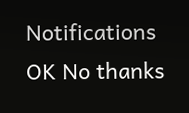Notifications OK No thanks